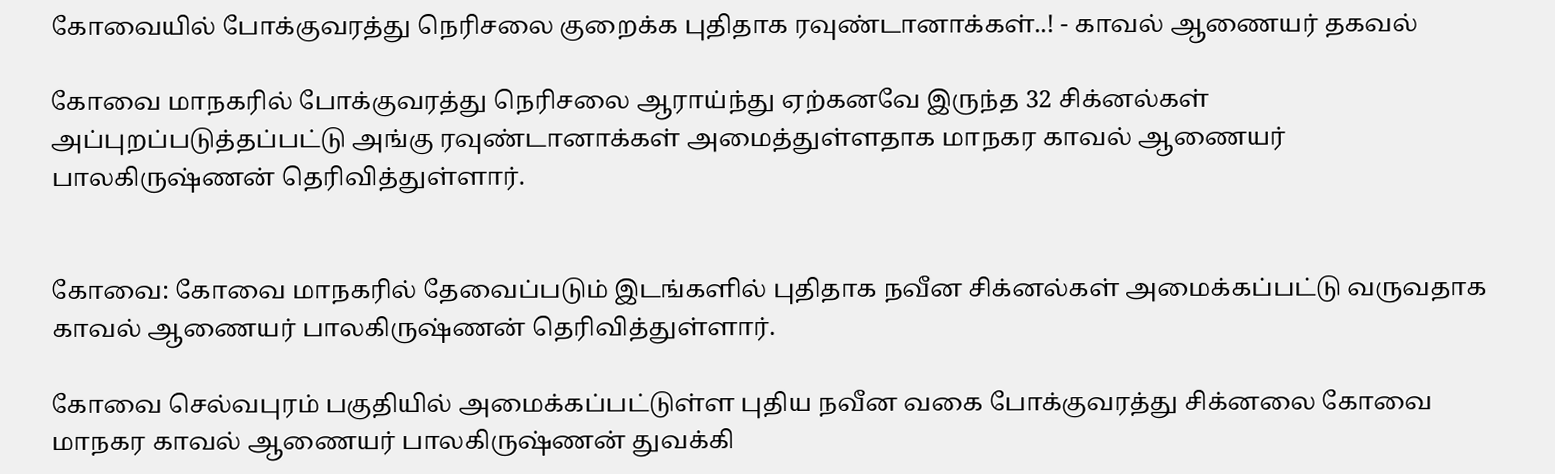கோவையில் போக்குவரத்து நெரிசலை குறைக்க புதிதாக ரவுண்டானாக்கள்..! - காவல் ஆணையர் தகவல்

கோவை மாநகரில் போக்குவரத்து நெரிசலை ஆராய்ந்து ஏற்கனவே இருந்த 32 சிக்னல்கள் அப்புறப்படுத்தப்பட்டு அங்கு ரவுண்டானாக்கள் அமைத்துள்ளதாக மாநகர காவல் ஆணையர் பாலகிருஷ்ணன் தெரிவித்துள்ளார்.


கோவை: கோவை மாநகரில் தேவைப்படும் இடங்களில் புதிதாக நவீன சிக்னல்கள் அமைக்கப்பட்டு வருவதாக காவல் ஆணையர் பாலகிருஷ்ணன் தெரிவித்துள்ளார்.

கோவை செல்வபுரம் பகுதியில் அமைக்கப்பட்டுள்ள புதிய நவீன வகை போக்குவரத்து சிக்னலை கோவை மாநகர காவல் ஆணையர் பாலகிருஷ்ணன் துவக்கி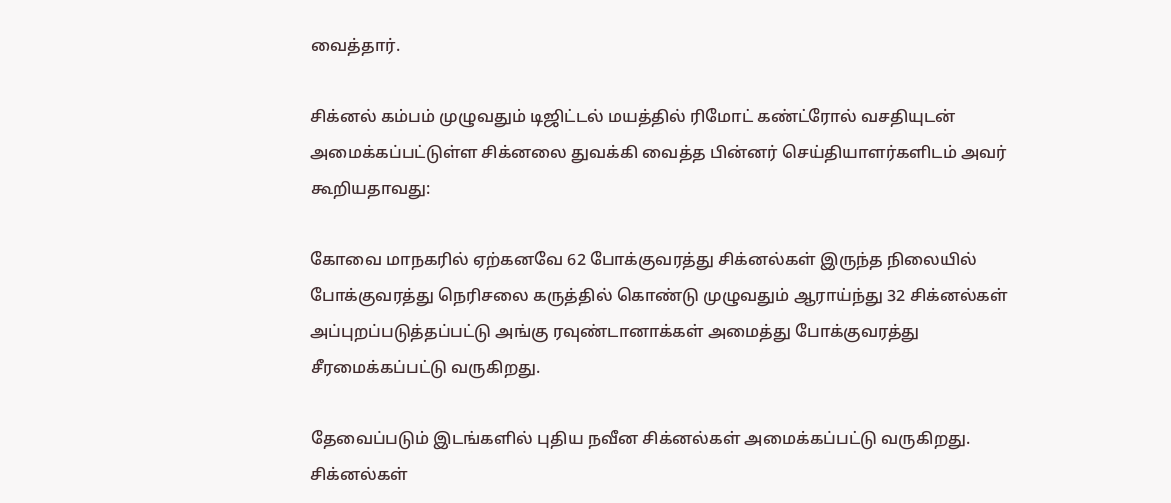வைத்தார்.

சிக்னல் கம்பம் முழுவதும் டிஜிட்டல் மயத்தில் ரிமோட் கண்ட்ரோல் வசதியுடன் அமைக்கப்பட்டுள்ள சிக்னலை துவக்கி வைத்த பின்னர் செய்தியாளர்களிடம் அவர் கூறியதாவது:

கோவை மாநகரில் ஏற்கனவே 62 போக்குவரத்து சிக்னல்கள் இருந்த நிலையில் போக்குவரத்து நெரிசலை கருத்தில் கொண்டு முழுவதும் ஆராய்ந்து 32 சிக்னல்கள் அப்புறப்படுத்தப்பட்டு அங்கு ரவுண்டானாக்கள் அமைத்து போக்குவரத்து சீரமைக்கப்பட்டு வருகிறது.

தேவைப்படும் இடங்களில் புதிய நவீன சிக்னல்கள் அமைக்கப்பட்டு வருகிறது. சிக்னல்கள்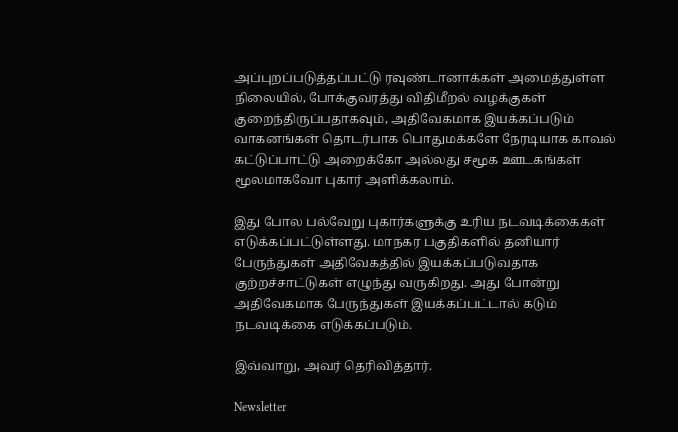அப்புறப்படுத்தப்பட்டு ரவுண்டானாக்கள் அமைத்துள்ள நிலையில், போக்குவரத்து விதிமீறல் வழக்குகள் குறைந்திருப்பதாகவும், அதிவேகமாக இயக்கப்படும் வாகனங்கள் தொடர்பாக பொதுமக்களே நேரடியாக காவல் கட்டுப்பாட்டு அறைக்கோ அல்லது சமூக ஊடகங்கள் மூலமாகவோ புகார் அளிக்கலாம்.

இது போல பல்வேறு புகார்களுக்கு உரிய நடவடிக்கைகள் எடுக்கப்பட்டுள்ளது. மாநகர பகுதிகளில் தனியார் பேருந்துகள் அதிவேகத்தில் இயக்கப்படுவதாக குற்றச்சாட்டுகள் எழுந்து வருகிறது. அது போன்று அதிவேகமாக பேருந்துகள் இயக்கப்பட்டால் கடும் நடவடிக்கை எடுக்கப்படும்.

இவ்வாறு, அவர் தெரிவித்தார்.

Newsletter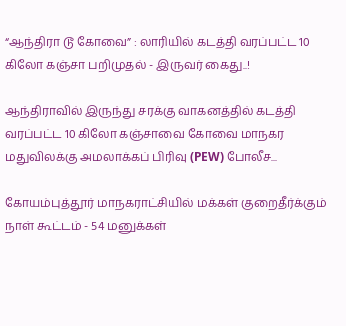“ஆந்திரா டூ கோவை” : லாரியில் கடத்தி வரப்பட்ட 10 கிலோ கஞ்சா பறிமுதல் - இருவர் கைது..!

ஆந்திராவில் இருந்து சரக்கு வாகனத்தில் கடத்தி வரப்பட்ட 10 கிலோ கஞ்சாவை கோவை மாநகர மதுவிலக்கு அமலாக்கப் பிரிவு (PEW) போலீச...

கோயம்புத்தூர் மாநகராட்சியில் மக்கள் குறைதீர்க்கும் நாள் கூட்டம் - 54 மனுக்கள்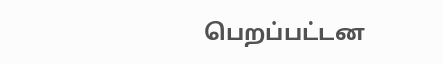பெறப்பட்டன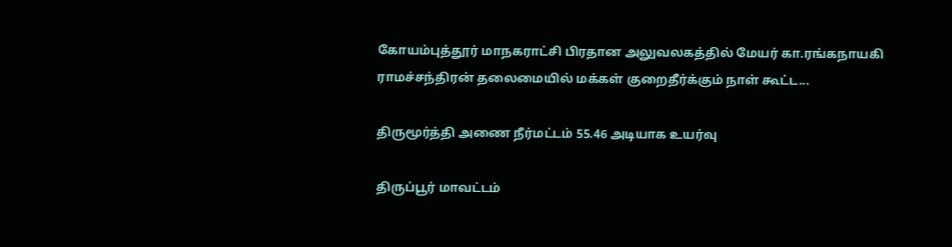கோயம்புத்தூர் மாநகராட்சி பிரதான அலுவலகத்தில் மேயர் கா.ரங்கநாயகி ராமச்சந்திரன் தலைமையில் மக்கள் குறைதீர்க்கும் நாள் கூட்ட...

திருமூர்த்தி அணை நீர்மட்டம் 55.46 அடியாக உயர்வு

திருப்பூர் மாவட்டம்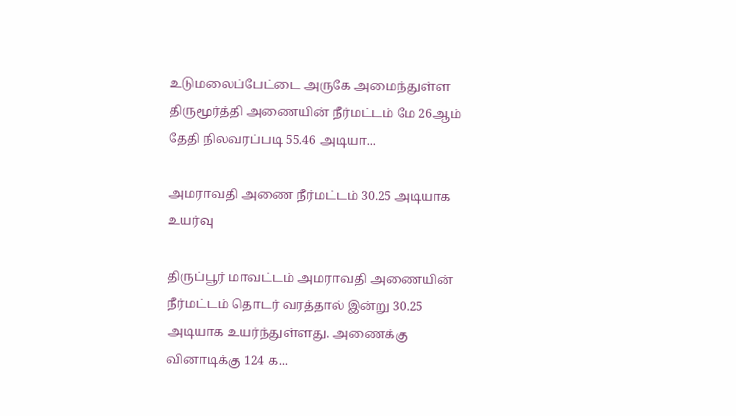உடுமலைப்பேட்டை அருகே அமைந்துள்ள திருமூர்த்தி அணையின் நீர்மட்டம் மே 26ஆம் தேதி நிலவரப்படி 55.46 அடியா...

அமராவதி அணை நீர்மட்டம் 30.25 அடியாக உயர்வு

திருப்பூர் மாவட்டம் அமராவதி அணையின் நீர்மட்டம் தொடர் வரத்தால் இன்று 30.25 அடியாக உயர்ந்துள்ளது. அணைக்கு வினாடிக்கு 124 க...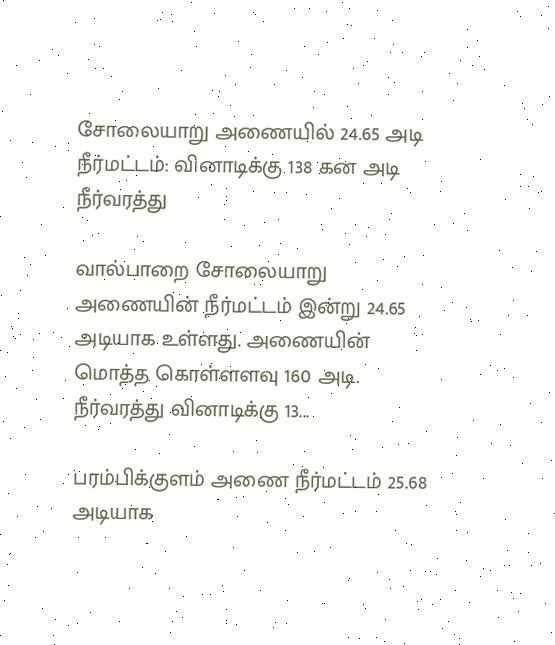சோலையாறு அணையில் 24.65 அடி நீர்மட்டம்: வினாடிக்கு 138 கன அடி நீர்வரத்து

வால்பாறை சோலையாறு அணையின் நீர்மட்டம் இன்று 24.65 அடியாக உள்ளது. அணையின் மொத்த கொள்ளளவு 160 அடி. நீர்வரத்து வினாடிக்கு 13...

பரம்பிக்குளம் அணை நீர்மட்டம் 25.68 அடியாக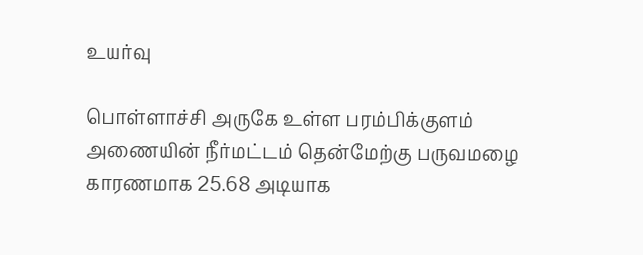உயர்வு

பொள்ளாச்சி அருகே உள்ள பரம்பிக்குளம் அணையின் நீர்மட்டம் தென்மேற்கு பருவமழை காரணமாக 25.68 அடியாக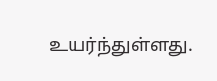உயர்ந்துள்ளது.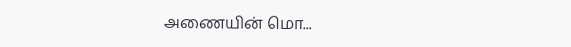அணையின் மொ...